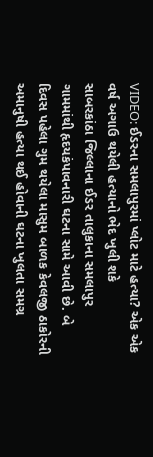VIDEO: ઈડરના સમલાપુરમાં પ્લોટ માટે હત્યા? એક એક વર્ષ અગાઉ થયેલી હત્યાનો ભેદ ખુલી શકે
સાબરકાંઠા જિલ્લાના ઈડર તાલુકાના સમલાપુર ગામમાંથી હૃદયકંપાવનારી ઘટના સામે આવી છે. બે દિવસ પહેલા ગુમ થયેલા માસુમ બાળક કેવલજી ઠાકોરની અમાનુષી હત્યા થઈ હોવાની ઘટના ખુલતા સમગ્ર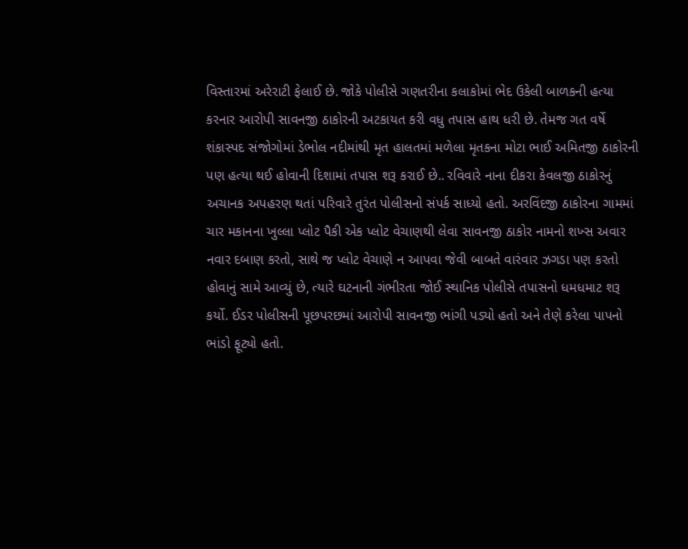વિસ્તારમાં અરેરાટી ફેલાઈ છે. જોકે પોલીસે ગણતરીના કલાકોમાં ભેદ ઉકેલી બાળકની હત્યા કરનાર આરોપી સાવનજી ઠાકોરની અટકાયત કરી વધુ તપાસ હાથ ધરી છે. તેમજ ગત વર્ષે શંકાસ્પદ સંજોગોમાં ડેભોલ નદીમાંથી મૃત હાલતમાં મળેલા મૃતકના મોટા ભાઈ અમિતજી ઠાકોરની પણ હત્યા થઈ હોવાની દિશામાં તપાસ શરૂ કરાઈ છે.. રવિવારે નાના દીકરા કેવલજી ઠાકોરનું અચાનક અપહરણ થતાં પરિવારે તુરંત પોલીસનો સંપર્ક સાધ્યો હતો. અરવિંદજી ઠાકોરના ગામમાં ચાર મકાનના ખુલ્લા પ્લોટ પૈકી એક પ્લોટ વેચાણથી લેવા સાવનજી ઠાકોર નામનો શખ્સ અવાર નવાર દબાણ કરતો, સાથે જ પ્લોટ વેચાણે ન આપવા જેવી બાબતે વારંવાર ઝગડા પણ કરતો હોવાનું સામે આવ્યું છે, ત્યારે ઘટનાની ગંભીરતા જોઈ સ્થાનિક પોલીસે તપાસનો ધમધમાટ શરૂ કર્યો. ઈડર પોલીસની પૂછપરછમાં આરોપી સાવનજી ભાંગી પડ્યો હતો અને તેણે કરેલા પાપનો ભાંડો ફૂટ્યો હતો.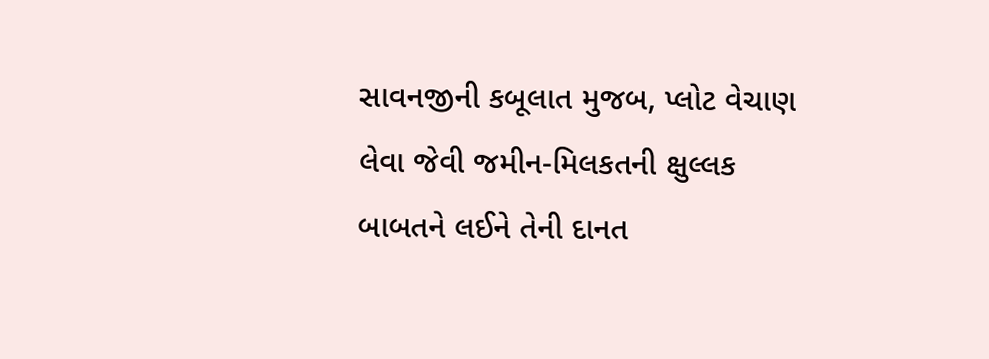સાવનજીની કબૂલાત મુજબ, પ્લોટ વેચાણ લેવા જેવી જમીન-મિલકતની ક્ષુલ્લક બાબતને લઈને તેની દાનત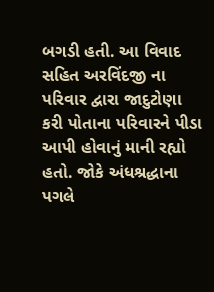બગડી હતી. આ વિવાદ સહિત અરવિંદજી ના પરિવાર દ્વારા જાદુટોણા કરી પોતાના પરિવારને પીડા આપી હોવાનું માની રહ્યો હતો. જોકે અંધશ્રદ્ધાના પગલે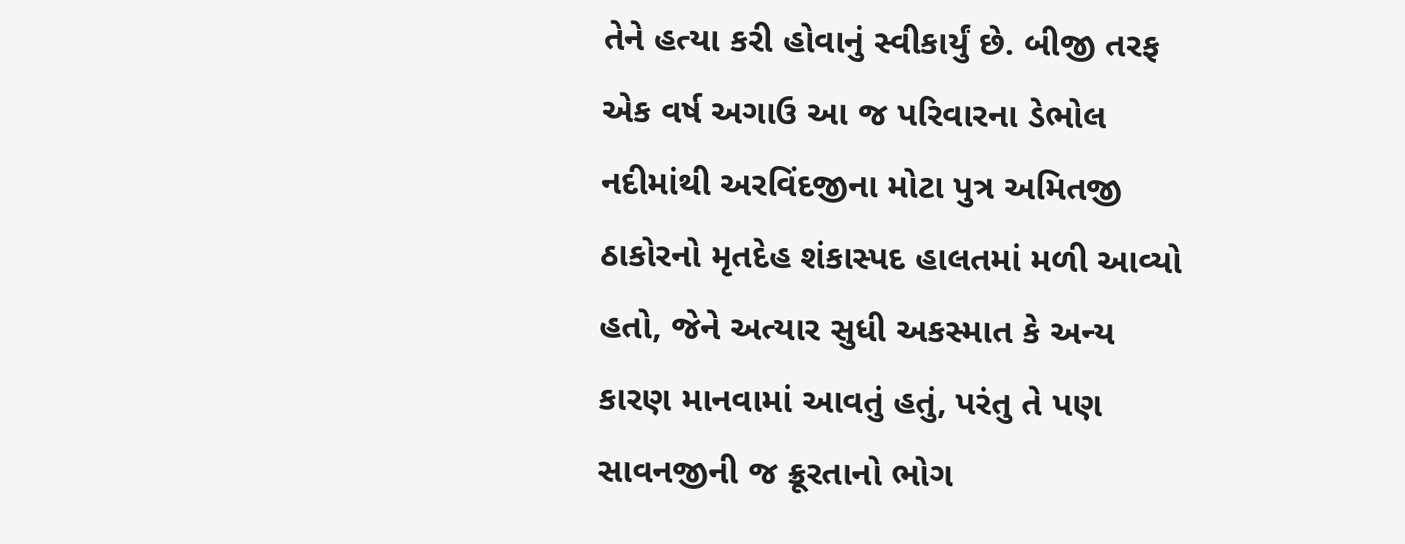તેને હત્યા કરી હોવાનું સ્વીકાર્યું છે. બીજી તરફ એક વર્ષ અગાઉ આ જ પરિવારના ડેભોલ નદીમાંથી અરવિંદજીના મોટા પુત્ર અમિતજી ઠાકોરનો મૃતદેહ શંકાસ્પદ હાલતમાં મળી આવ્યો હતો, જેને અત્યાર સુધી અકસ્માત કે અન્ય કારણ માનવામાં આવતું હતું, પરંતુ તે પણ સાવનજીની જ ક્રૂરતાનો ભોગ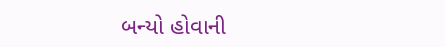બન્યો હોવાની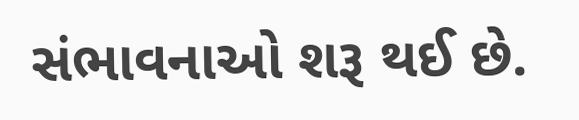સંભાવનાઓ શરૂ થઈ છે.